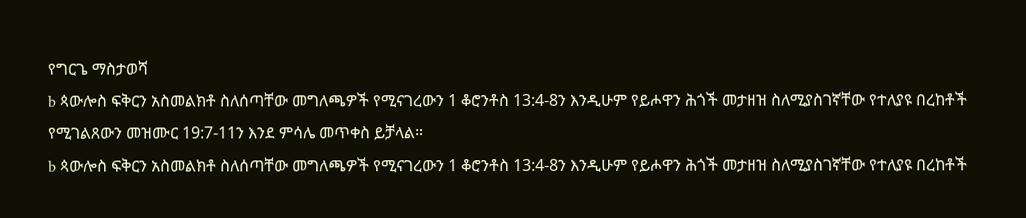የግርጌ ማስታወሻ
b ጳውሎስ ፍቅርን አስመልክቶ ስለሰጣቸው መግለጫዎች የሚናገረውን 1 ቆሮንቶስ 13:4-8ን እንዲሁም የይሖዋን ሕጎች መታዘዝ ስለሚያስገኛቸው የተለያዩ በረከቶች የሚገልጸውን መዝሙር 19:7-11ን እንደ ምሳሌ መጥቀስ ይቻላል።
b ጳውሎስ ፍቅርን አስመልክቶ ስለሰጣቸው መግለጫዎች የሚናገረውን 1 ቆሮንቶስ 13:4-8ን እንዲሁም የይሖዋን ሕጎች መታዘዝ ስለሚያስገኛቸው የተለያዩ በረከቶች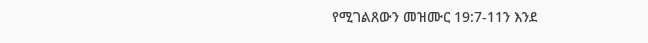የሚገልጸውን መዝሙር 19:7-11ን እንደ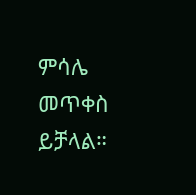ምሳሌ መጥቀስ ይቻላል።